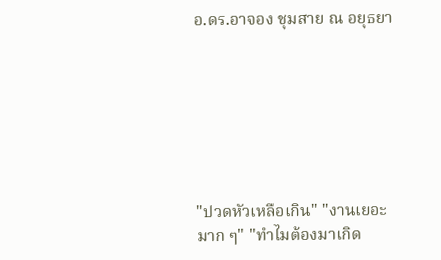อ.ดร.อาจอง ชุมสาย ณ อยุธยา







"ปวดหัวเหลือเกิน" "งานเยอะมาก ๆ" "ทำไมต้องมาเกิด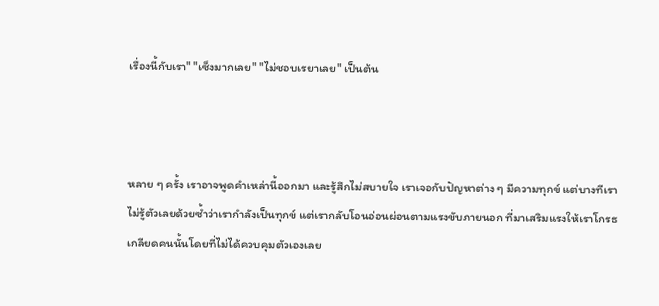เรื่องนี้กับเรา" "เซ็งมากเลย" "ไม่ชอบเรยาเลย" เป็นต้น



หลาย ๆ ครั้ง เราอาจพูดคำเหล่านี้ออกมา และรู้สึกไม่สบายใจ เราเจอกับปัญหาต่าง ๆ มีความทุกข์ แต่บางทีเราไม่รู้ตัวเลยด้วยซ้ำว่าเรากำลังเป็นทุกข์ แต่เรากลับโอนอ่อนผ่อนตามแรงขับภายนอก ที่มาเสริมแรงให้เราโกรธ เกลียดคนนั้นโดยที่ไม่ได้ควบคุมตัวเองเลย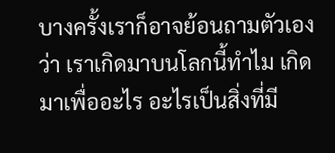บางครั้งเราก็อาจย้อนถามตัวเองว่า เราเกิดมาบนโลกนี้ทำไม เกิดมาเพื่ออะไร อะไรเป็นสิ่งที่มี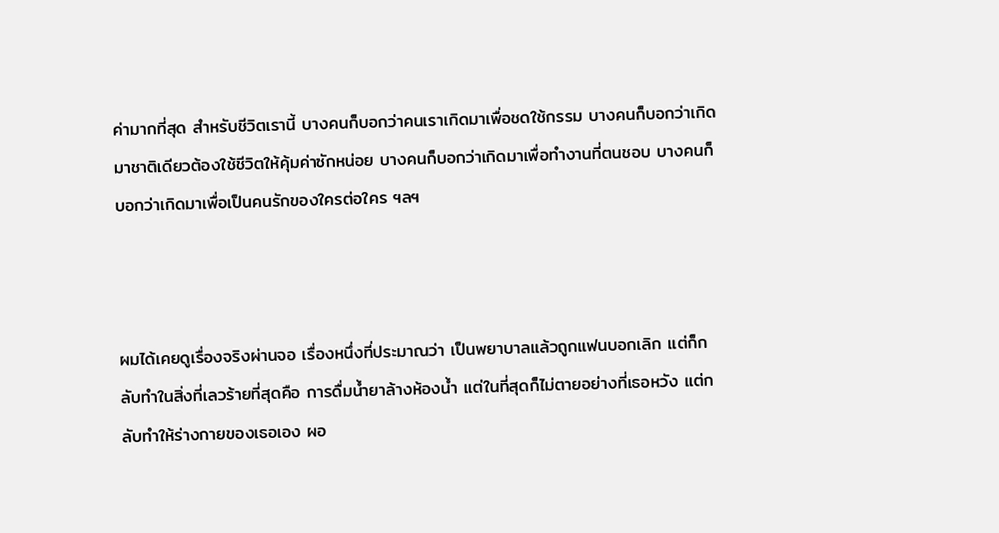ค่ามากที่สุด สำหรับชีวิตเรานี้ บางคนก็บอกว่าคนเราเกิดมาเพื่อชดใช้กรรม บางคนก็บอกว่าเกิดมาชาติเดียวต้องใช้ชีวิตให้คุ้มค่าซักหน่อย บางคนก็บอกว่าเกิดมาเพื่อทำงานที่ตนชอบ บางคนก็บอกว่าเกิดมาเพื่อเป็นคนรักของใครต่อใคร ฯลฯ



ผมได้เคยดูเรื่องจริงผ่านจอ เรื่องหนึ่งที่ประมาณว่า เป็นพยาบาลแล้วถูกแฟนบอกเลิก แต่ก็กลับทำในสิ่งที่เลวร้ายที่สุดคือ การดื่มน้ำยาล้างห้องน้ำ แต่ในที่สุดก็ไม่ตายอย่างที่เธอหวัง แต่กลับทำให้ร่างกายของเธอเอง ผอ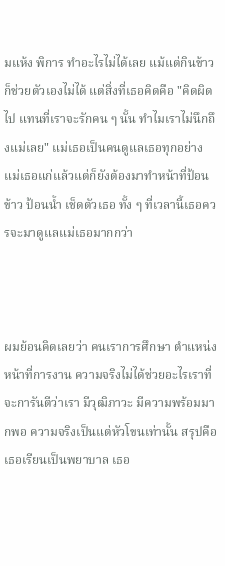มแห้ง พิการ ทำอะไรไม่ได้เลย แม้แต่กินข้าวก็ช่วยตัวเองไม่ได้ แต่สิ่งที่เธอคิดคือ "คิดผิดไป แทนที่เราจะรักคน ๆ นั้น ทำไมเราไม่นึกถึงแม่เลย" แม่เธอเป็นคนดูแลเธอทุกอย่าง แม่เธอแก่แล้วแต่ก็ยังต้องมาทำหน้าที่ป้อนข้าว ป้อนน้ำ เช็ดตัวเธอ ทั้ง ๆ ที่เวลานี้เธอควรจะมาดูแลแม่เธอมากกว่า



ผมย้อนคิดเลยว่า คนเราการศึกษา ตำแหน่งหน้าที่การงาน ความจริงไม่ได้ช่วยอะไรเราที่จะการันตีว่าเรา มีวุฒิภาวะ มีความพร้อมมากพอ ความจริงเป็นแต่หัวโขนเท่านั้น สรุปคือ เธอเรียนเป็นพยาบาล เธอ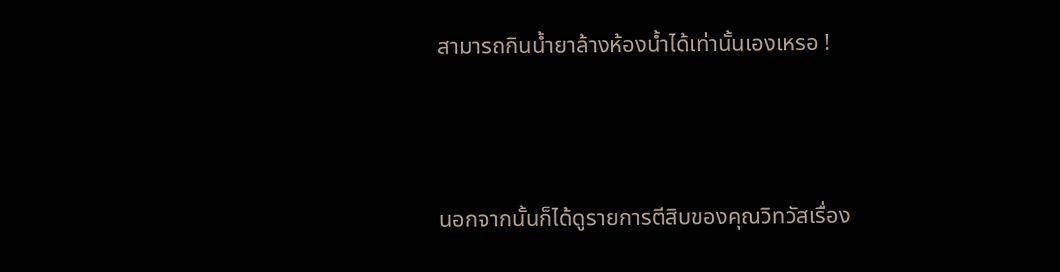สามารถกินน้ำยาล้างห้องน้ำได้เท่านั้นเองเหรอ !



นอกจากนั้นก็ได้ดูรายการตีสิบของคุณวิทวัสเรื่อง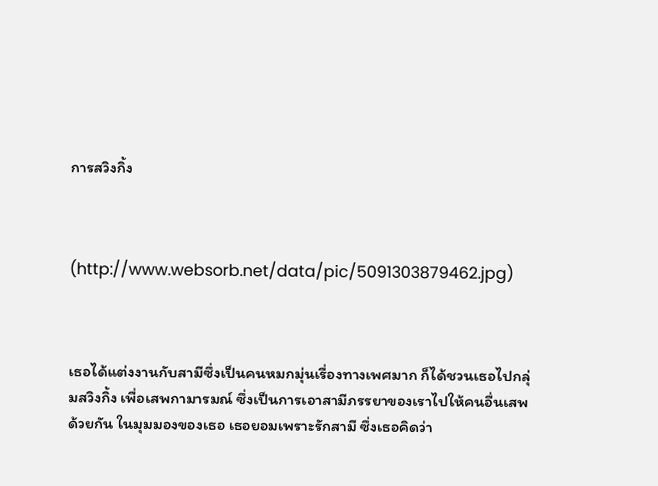การสวิงกิ้ง



(http://www.websorb.net/data/pic/5091303879462.jpg)



เธอได้แต่งงานกับสามีซึ่งเป็นคนหมกมุ่นเรื่องทางเพศมาก ก็ได้ชวนเธอไปกลุ่มสวิงกิ้ง เพื่อเสพกามารมณ์ ซึ่งเป็นการเอาสามีภรรยาของเราไปให้คนอื่นเสพด้วยกัน ในมุมมองของเธอ เธอยอมเพราะรักสามี ซึ่งเธอคิดว่า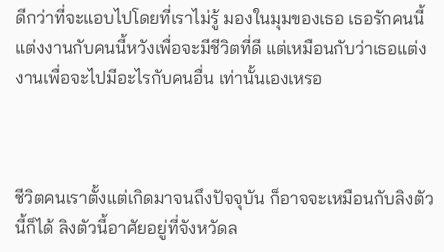ดีกว่าที่จะแอบไปโดยที่เราไม่รู้ มองในมุมของเธอ เธอรักคนนี้ แต่งงานกับคนนี้หวังเพื่อจะมีชีวิตที่ดี แต่เหมือนกับว่าเธอแต่งงานเพื่อจะไปมีอะไรกับคนอื่น เท่านั้นเองเหรอ



ชีวิตคนเราตั้งแต่เกิดมาจนถึงปัจจุบัน ก็อาจจะเหมือนกับลิงตัวนี้ก็ได้ ลิงตัวนี้อาศัยอยู่ที่จังหวัดล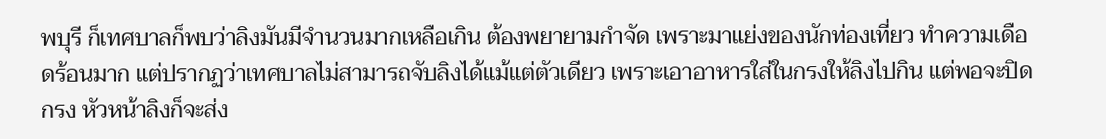พบุรี ก็เทศบาลก็พบว่าลิงมันมีจำนวนมากเหลือเกิน ต้องพยายามกำจัด เพราะมาแย่งของนักท่องเที่ยว ทำความเดือดร้อนมาก แต่ปรากฏว่าเทศบาลไม่สามารถจับลิงได้แม้แต่ตัวเดียว เพราะเอาอาหารใส่ในกรงให้ลิงไปกิน แต่พอจะปิดกรง หัวหน้าลิงก็จะส่ง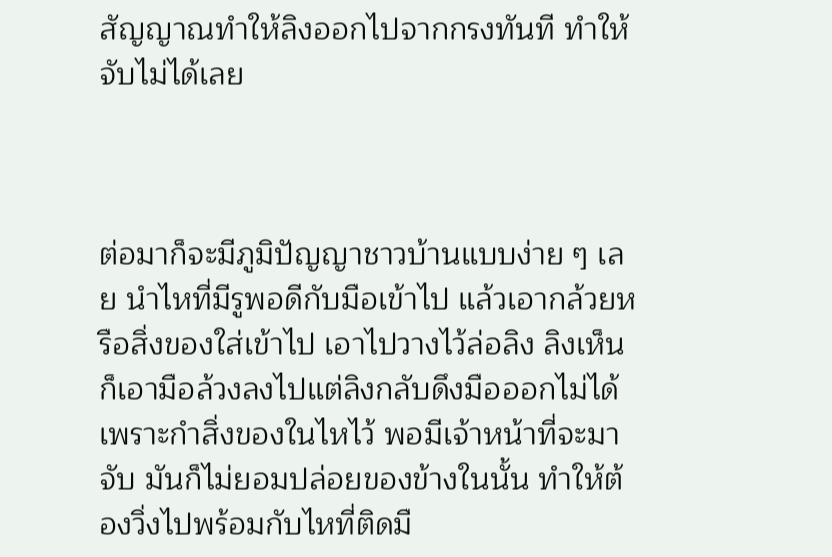สัญญาณทำให้ลิงออกไปจากกรงทันที ทำให้จับไม่ได้เลย



ต่อมาก็จะมีภูมิปัญญาชาวบ้านแบบง่าย ๆ เลย นำไหที่มีรูพอดีกับมือเข้าไป แล้วเอากล้วยหรือสิ่งของใส่เข้าไป เอาไปวางไว้ล่อลิง ลิงเห็นก็เอามือล้วงลงไปแต่ลิงกลับดึงมือออกไม่ได้เพราะกำสิ่งของในไหไว้ พอมีเจ้าหน้าที่จะมาจับ มันก็ไม่ยอมปล่อยของข้างในนั้น ทำให้ต้องวิ่งไปพร้อมกับไหที่ติดมื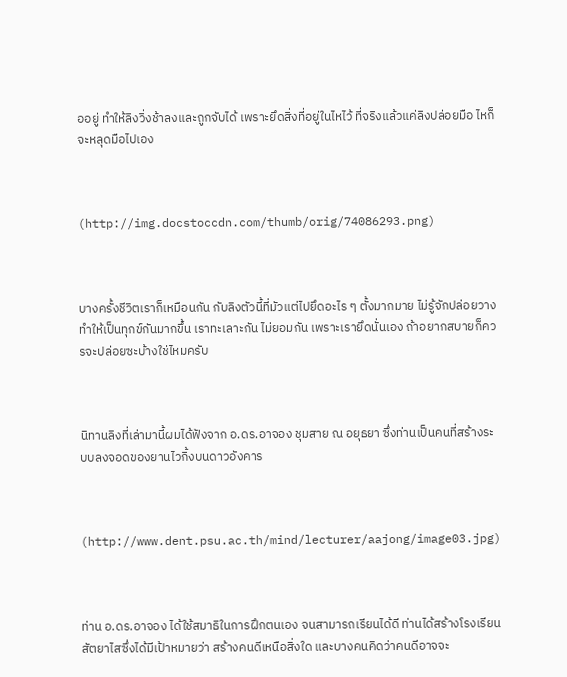ออยู่ ทำให้ลิงวิ่งช้าลงและถูกจับได้ เพราะยึดสิ่งที่อยู่ในไหไว้ ที่จริงแล้วแค่ลิงปล่อยมือ ไหก็จะหลุดมือไปเอง



(http://img.docstoccdn.com/thumb/orig/74086293.png)



บางครั้งชีวิตเราก็เหมือนกัน กับลิงตัวนี้ที่มัวแต่ไปยึดอะไร ๆ ตั้งมากมาย ไม่รู้จักปล่อยวาง ทำให้เป็นทุกข์กันมากขึ้น เราทะเลาะกัน ไม่ยอมกัน เพราะเรายึดนั่นเอง ถ้าอยากสบายก็ควรจะปล่อยซะบ้างใช่ไหมครับ



นิทานลิงที่เล่ามานี้ผมได้ฟังจาก อ.ดร.อาจอง ชุมสาย ณ อยุธยา ซึ่งท่านเป็นคนที่สร้างระบบลงจอดของยานไวกิ้งบนดาวอังคาร



(http://www.dent.psu.ac.th/mind/lecturer/aajong/image03.jpg)



ท่าน อ.ดร.อาจอง ได้ใช้สมาธิในการฝึกตนเอง จนสามารถเรียนได้ดี ท่านได้สร้างโรงเรียนสัตยาไสซึ่งได้มีเป้าหมายว่า สร้างคนดีเหนือสิ่งใด และบางคนคิดว่าคนดีอาจจะ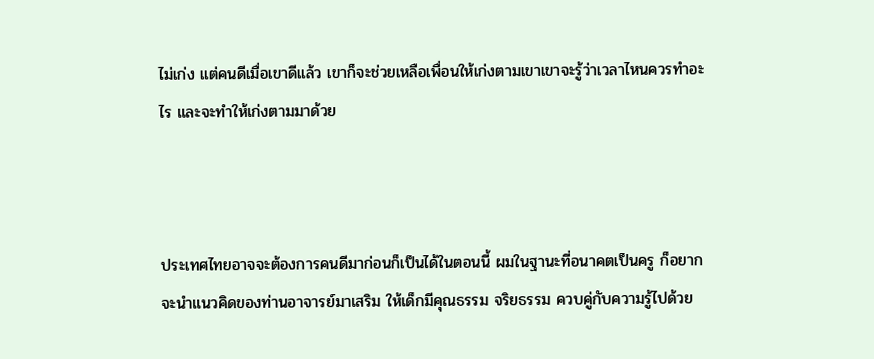ไม่เก่ง แต่คนดีเมื่อเขาดีแล้ว เขาก็จะช่วยเหลือเพื่อนให้เก่งตามเขาเขาจะรู้ว่าเวลาไหนควรทำอะไร และจะทำให้เก่งตามมาด้วย



ประเทศไทยอาจจะต้องการคนดีมาก่อนก็เป็นได้ในตอนนี้ ผมในฐานะที่อนาคตเป็นครู ก็อยากจะนำแนวคิดของท่านอาจารย์มาเสริม ให้เด็กมีคุณธรรม จริยธรรม ควบคู่กับความรู้ไปด้วย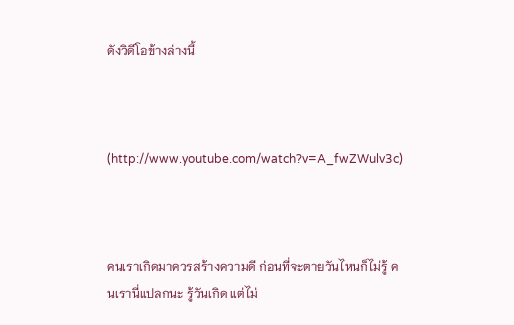ดังวิดีโอข้างล่างนี้



(http://www.youtube.com/watch?v=A_fwZWulv3c)



คนเราเกิดมาควรสร้างความดี ก่อนที่จะตายวันไหนก็ไม่รู้ คนเรานี่แปลกนะ รู้วันเกิด แต่ไม่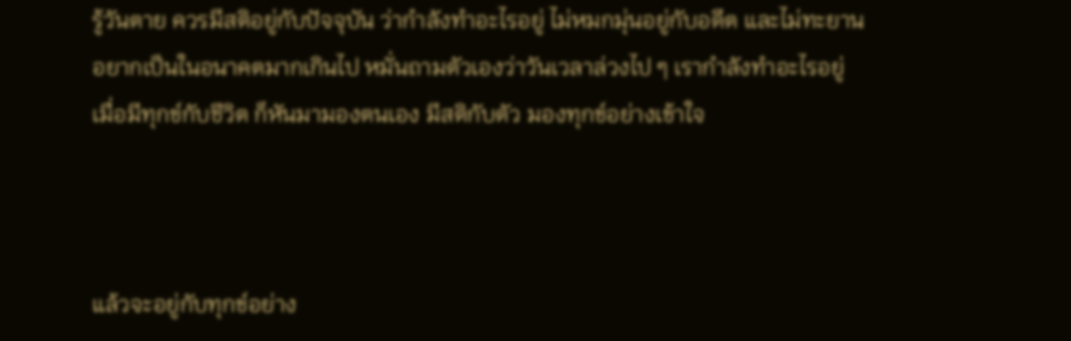รู้วันตาย ควรมีสติอยู่กับปัจจุบัน ว่ากำลังทำอะไรอยู่ ไม่หมกมุ่นอยู่กับอดีต และไม่ทะยานอยากเป็นในอนาคตมากเกินไป หมั่นถามตัวเองว่าวันเวลาล่วงไป ๆ เรากำลังทำอะไรอยู่ เมื่อมีทุกข์กับชีวิต ก็หันมามองตนเอง มีสติกับตัว มองทุกข์อย่างเข้าใจ



แล้วจะอยู่กับทุกข์อย่าง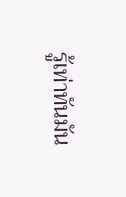รู้เท่าทันมัน